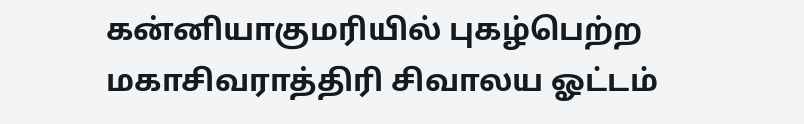கன்னியாகுமரியில் புகழ்பெற்ற மகாசிவராத்திரி சிவாலய ஓட்டம்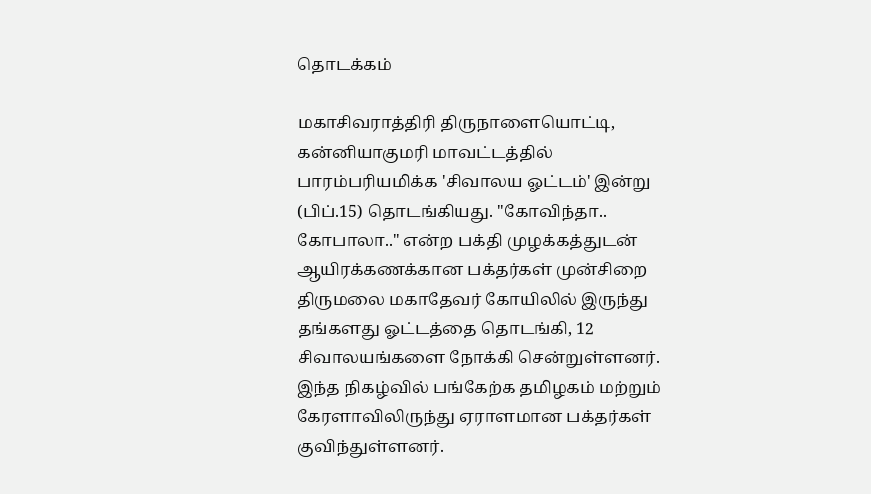தொடக்கம்

மகாசிவராத்திரி திருநாளையொட்டி, கன்னியாகுமரி மாவட்டத்தில் பாரம்பரியமிக்க 'சிவாலய ஓட்டம்' இன்று (பிப்.15) தொடங்கியது. "கோவிந்தா.. கோபாலா.." என்ற பக்தி முழக்கத்துடன் ஆயிரக்கணக்கான பக்தர்கள் முன்சிறை திருமலை மகாதேவர் கோயிலில் இருந்து தங்களது ஓட்டத்தை தொடங்கி, 12 சிவாலயங்களை நோக்கி சென்றுள்ளனர். இந்த நிகழ்வில் பங்கேற்க தமிழகம் மற்றும் கேரளாவிலிருந்து ஏராளமான பக்தர்கள் குவிந்துள்ளனர்.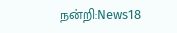நன்றி:News18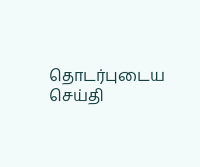தொடர்புடைய செய்தி